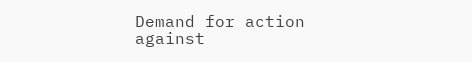Demand for action against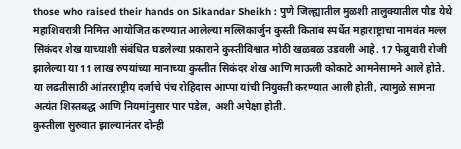those who raised their hands on Sikandar Sheikh : पुणे जिल्ह्यातील मुळशी तालुक्यातील पौड येथे महाशिवरात्री निमित्त आयोजित करण्यात आलेल्या मल्लिकार्जुन कुस्ती किताब स्पर्धेत महाराष्ट्राचा नामवंत मल्ल सिकंदर शेख याच्याशी संबंधित घडलेल्या प्रकाराने कुस्तीविश्वात मोठी खळबळ उडवली आहे. 17 फेब्रुवारी रोजी झालेल्या या 11 लाख रुपयांच्या मानाच्या कुस्तीत सिकंदर शेख आणि माऊली कोकाटे आमनेसामने आले होते. या लढतीसाठी आंतरराष्ट्रीय दर्जाचे पंच रोहिदास आप्पा यांची नियुक्ती करण्यात आली होती, त्यामुळे सामना अत्यंत शिस्तबद्ध आणि नियमांनुसार पार पडेल, अशी अपेक्षा होती.
कुस्तीला सुरुवात झाल्यानंतर दोन्ही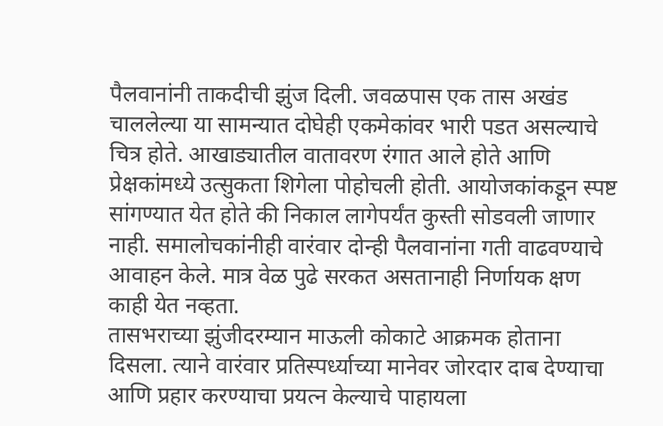पैलवानांनी ताकदीची झुंज दिली. जवळपास एक तास अखंड चाललेल्या या सामन्यात दोघेही एकमेकांवर भारी पडत असल्याचे चित्र होते. आखाड्यातील वातावरण रंगात आले होते आणि प्रेक्षकांमध्ये उत्सुकता शिगेला पोहोचली होती. आयोजकांकडून स्पष्ट सांगण्यात येत होते की निकाल लागेपर्यंत कुस्ती सोडवली जाणार नाही. समालोचकांनीही वारंवार दोन्ही पैलवानांना गती वाढवण्याचे आवाहन केले. मात्र वेळ पुढे सरकत असतानाही निर्णायक क्षण काही येत नव्हता.
तासभराच्या झुंजीदरम्यान माऊली कोकाटे आक्रमक होताना दिसला. त्याने वारंवार प्रतिस्पर्ध्याच्या मानेवर जोरदार दाब देण्याचा आणि प्रहार करण्याचा प्रयत्न केल्याचे पाहायला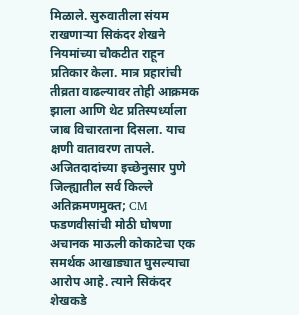मिळाले. सुरुवातीला संयम राखणाऱ्या सिकंदर शेखने नियमांच्या चौकटीत राहून प्रतिकार केला. मात्र प्रहारांची तीव्रता वाढल्यावर तोही आक्रमक झाला आणि थेट प्रतिस्पर्ध्याला जाब विचारताना दिसला. याच क्षणी वातावरण तापले.
अजितदादांच्या इच्छेनुसार पुणे जिल्ह्यातील सर्व किल्ले अतिक्रमणमुक्त; CM फडणवीसांची मोठी घोषणा
अचानक माऊली कोकाटेचा एक समर्थक आखाड्यात घुसल्याचा आरोप आहे. त्याने सिकंदर शेखकडे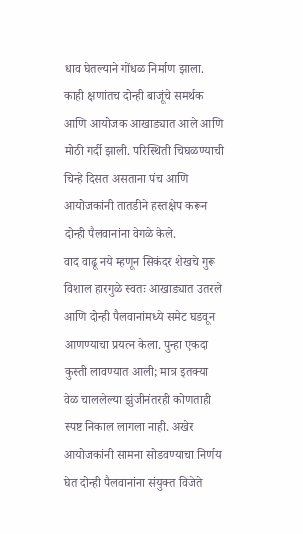धाव घेतल्याने गोंधळ निर्माण झाला. काही क्षणांतच दोन्ही बाजूंचे समर्थक आणि आयोजक आखाड्यात आले आणि मोठी गर्दी झाली. परिस्थिती चिघळण्याची चिन्हे दिसत असताना पंच आणि आयोजकांनी तातडीने हस्तक्षेप करून दोन्ही पैलवानांना वेगळे केले.
वाद वाढू नये म्हणून सिकंदर शेखचे गुरू विशाल हारगुळे स्वतः आखाड्यात उतरले आणि दोन्ही पैलवानांमध्ये समेट घडवून आणण्याचा प्रयत्न केला. पुन्हा एकदा कुस्ती लावण्यात आली; मात्र इतक्या वेळ चाललेल्या झुंजीनंतरही कोणताही स्पष्ट निकाल लागला नाही. अखेर आयोजकांनी सामना सोडवण्याचा निर्णय घेत दोन्ही पैलवानांना संयुक्त विजेते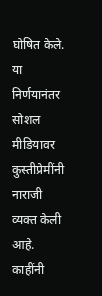घोषित केले.
या निर्णयानंतर सोशल मीडियावर कुस्तीप्रेमींनी नाराजी व्यक्त केली आहे. काहींनी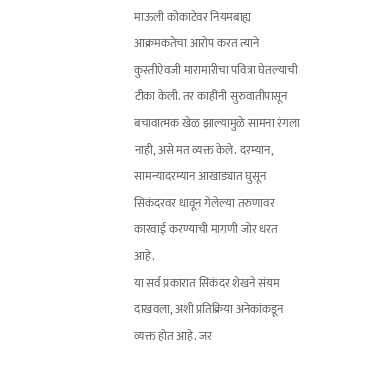माऊली कोकाटेवर नियमबाह्य आक्रमकतेचा आरोप करत त्याने कुस्तीऐवजी मारामारीचा पवित्रा घेतल्याची टीका केली. तर काहींनी सुरुवातीपासून बचावात्मक खेळ झाल्यामुळे सामना रंगला नाही, असे मत व्यक्त केले. दरम्यान, सामन्यादरम्यान आखाड्यात घुसून सिकंदरवर धावून गेलेल्या तरुणावर कारवाई करण्याची मागणी जोर धरत आहे.
या सर्व प्रकारात सिकंदर शेखने संयम दाखवला, अशी प्रतिक्रिया अनेकांकडून व्यक्त होत आहे. जर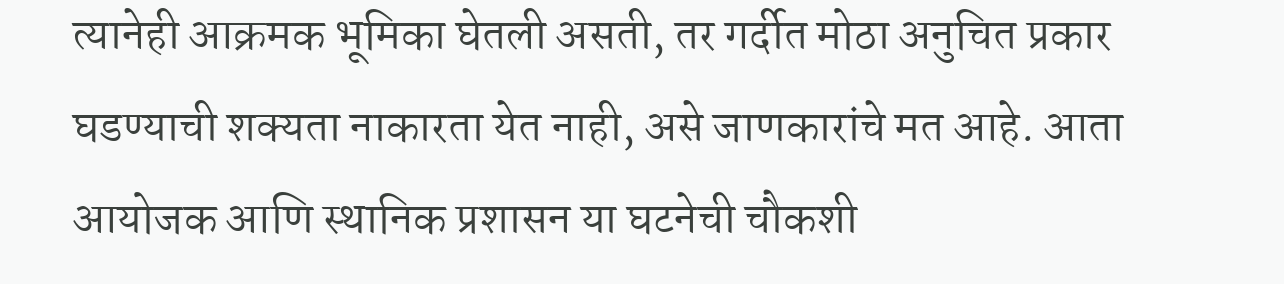त्यानेही आक्रमक भूमिका घेतली असती, तर गर्दीत मोठा अनुचित प्रकार घडण्याची शक्यता नाकारता येत नाही, असे जाणकारांचे मत आहे. आता आयोजक आणि स्थानिक प्रशासन या घटनेची चौकशी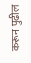करून पुढील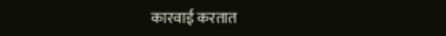कारवाई करतात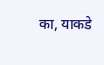का, याकडे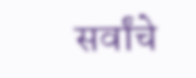सर्वांचे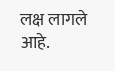लक्ष लागले आहे.